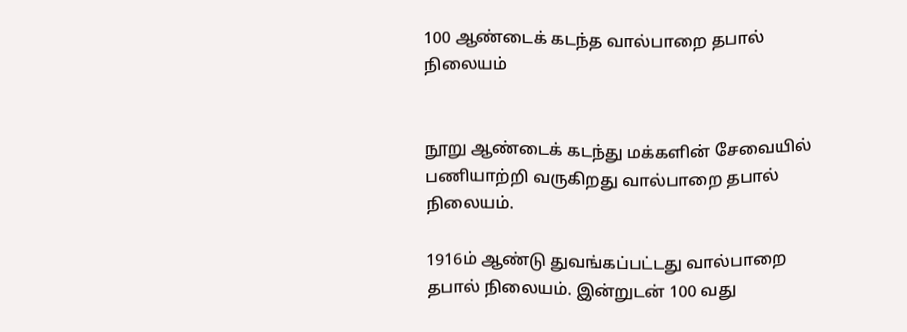100 ஆண்டைக் கடந்த வால்பாறை தபால் நிலையம்


நூறு ஆண்டைக் கடந்து மக்களின் சேவையில் பணியாற்றி வருகிறது வால்பாறை தபால் நிலையம்.

1916ம் ஆண்டு துவங்கப்பட்டது வால்பாறை தபால் நிலையம். இன்றுடன் 100 வது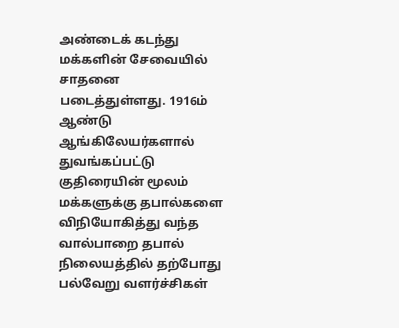அண்டைக் கடந்து மக்களின் சேவையில் சாதனை படைத்துள்ளது. 1916ம் ஆண்டு ஆங்கிலேயர்களால் துவங்கப்பட்டு குதிரையின் மூலம் மக்களுக்கு தபால்களை விநியோகித்து வந்த வால்பாறை தபால் நிலையத்தில் தற்போது பல்வேறு வளர்ச்சிகள்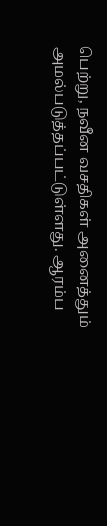பெற்று, நவீன வசதிகள் அனைத்தும் அமல்படுத்தப்பட்டுள்ளது. ஆரம்ப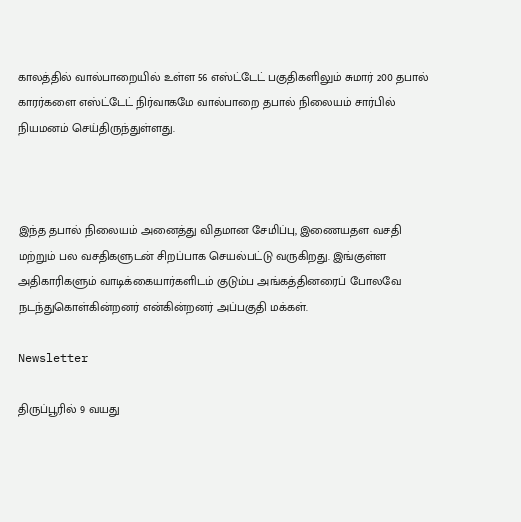காலத்தில் வால்பாறையில் உள்ள 56 எஸ்ட்டேட் பகுதிகளிலும் சுமார் 200 தபால் காரர்களை எஸ்ட்டேட் நிர்வாகமே வால்பாறை தபால் நிலையம் சார்பில் நியமனம் செய்திருந்துள்ளது.



இந்த தபால் நிலையம் அனைத்து விதமான சேமிப்பு, இணையதள வசதி மற்றும் பல வசதிகளுடன் சிறப்பாக செயல்பட்டு வருகிறது. இங்குள்ள அதிகாரிகளும் வாடிக்கையார்களிடம் குடும்ப அங்கத்தினரைப் போலவே நடந்துகொள்கின்றனர் என்கின்றனர் அப்பகுதி மக்கள்.

Newsletter

திருப்பூரில் 9 வயது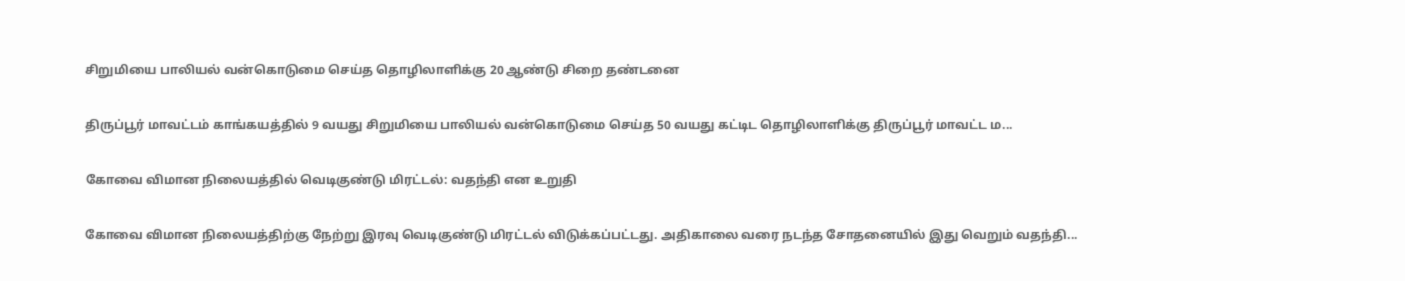சிறுமியை பாலியல் வன்கொடுமை செய்த தொழிலாளிக்கு 20 ஆண்டு சிறை தண்டனை

திருப்பூர் மாவட்டம் காங்கயத்தில் 9 வயது சிறுமியை பாலியல் வன்கொடுமை செய்த 50 வயது கட்டிட தொழிலாளிக்கு திருப்பூர் மாவட்ட ம...

கோவை விமான நிலையத்தில் வெடிகுண்டு மிரட்டல்: வதந்தி என உறுதி

கோவை விமான நிலையத்திற்கு நேற்று இரவு வெடிகுண்டு மிரட்டல் விடுக்கப்பட்டது. அதிகாலை வரை நடந்த சோதனையில் இது வெறும் வதந்தி...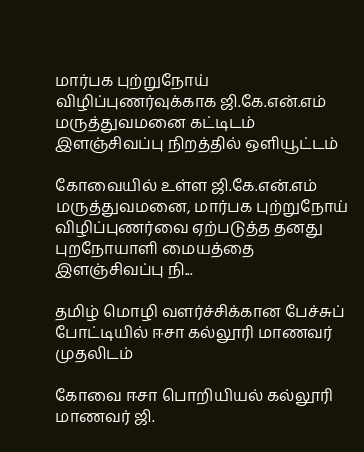மார்பக புற்றுநோய் விழிப்புணர்வுக்காக ஜி.கே.என்.எம் மருத்துவமனை கட்டிடம் இளஞ்சிவப்பு நிறத்தில் ஒளியூட்டம்

கோவையில் உள்ள ஜி.கே.என்.எம் மருத்துவமனை, மார்பக புற்றுநோய் விழிப்புணர்வை ஏற்படுத்த தனது புறநோயாளி மையத்தை இளஞ்சிவப்பு நி...

தமிழ் மொழி வளர்ச்சிக்கான பேச்சுப் போட்டியில் ஈசா கல்லூரி மாணவர் முதலிடம்

கோவை ஈசா பொறியியல் கல்லூரி மாணவர் ஜி.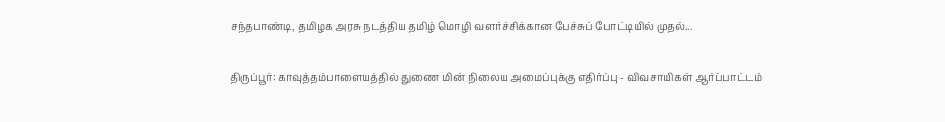சந்தபாண்டி, தமிழக அரசு நடத்திய தமிழ் மொழி வளர்ச்சிக்கான பேச்சுப் போட்டியில் முதல்...

திருப்பூர்: காவுத்தம்பாளையத்தில் துணை மின் நிலைய அமைப்புக்கு எதிர்ப்பு - விவசாயிகள் ஆர்ப்பாட்டம்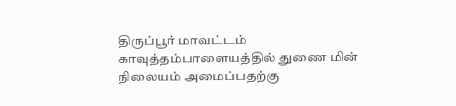திருப்பூர் மாவட்டம் காவுத்தம்பாளையத்தில் துணை மின் நிலையம் அமைப்பதற்கு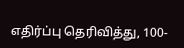எதிர்ப்பு தெரிவித்து, 100-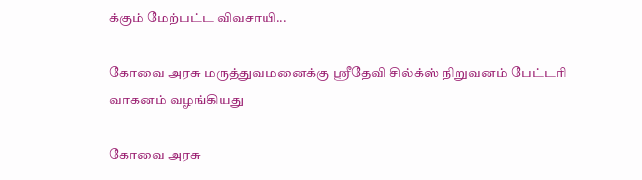க்கும் மேற்பட்ட விவசாயி...

கோவை அரசு மருத்துவமனைக்கு ஸ்ரீதேவி சில்க்ஸ் நிறுவனம் பேட்டரி வாகனம் வழங்கியது

கோவை அரசு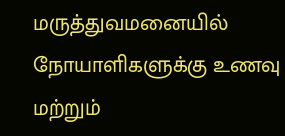மருத்துவமனையில் நோயாளிகளுக்கு உணவு மற்றும்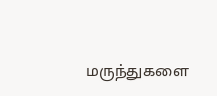மருந்துகளை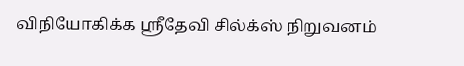விநியோகிக்க ஸ்ரீதேவி சில்க்ஸ் நிறுவனம்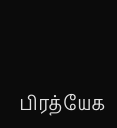பிரத்யேக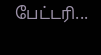பேட்டரி...